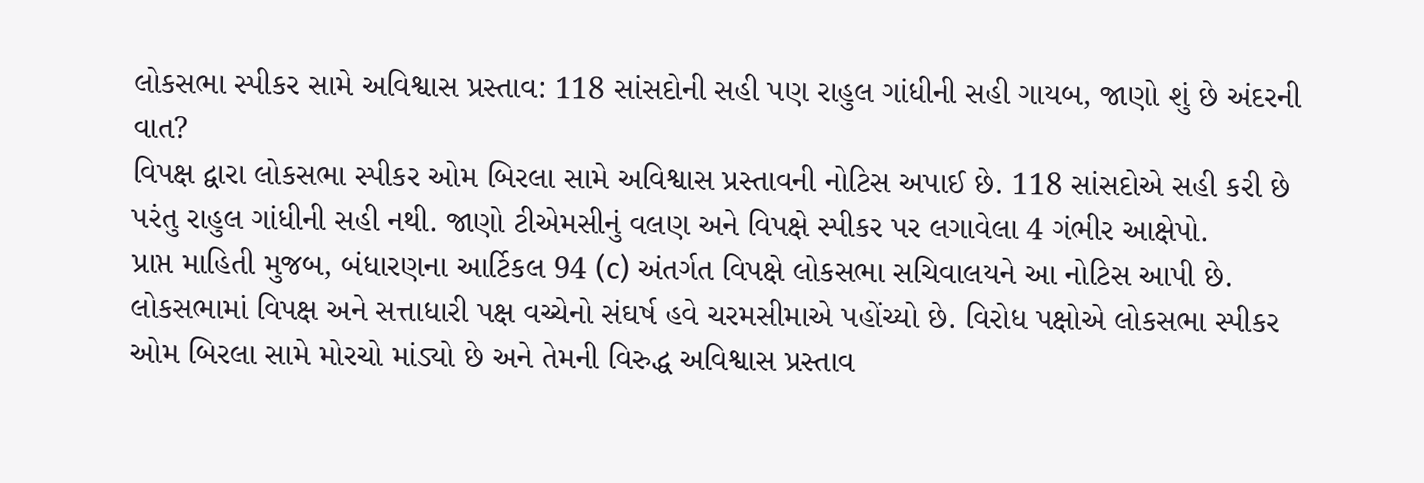લોકસભા સ્પીકર સામે અવિશ્વાસ પ્રસ્તાવ: 118 સાંસદોની સહી પણ રાહુલ ગાંધીની સહી ગાયબ, જાણો શું છે અંદરની વાત?
વિપક્ષ દ્વારા લોકસભા સ્પીકર ઓમ બિરલા સામે અવિશ્વાસ પ્રસ્તાવની નોટિસ અપાઈ છે. 118 સાંસદોએ સહી કરી છે પરંતુ રાહુલ ગાંધીની સહી નથી. જાણો ટીએમસીનું વલણ અને વિપક્ષે સ્પીકર પર લગાવેલા 4 ગંભીર આક્ષેપો.
પ્રાપ્ત માહિતી મુજબ, બંધારણના આર્ટિકલ 94 (c) અંતર્ગત વિપક્ષે લોકસભા સચિવાલયને આ નોટિસ આપી છે.
લોકસભામાં વિપક્ષ અને સત્તાધારી પક્ષ વચ્ચેનો સંઘર્ષ હવે ચરમસીમાએ પહોંચ્યો છે. વિરોધ પક્ષોએ લોકસભા સ્પીકર ઓમ બિરલા સામે મોરચો માંડ્યો છે અને તેમની વિરુદ્ધ અવિશ્વાસ પ્રસ્તાવ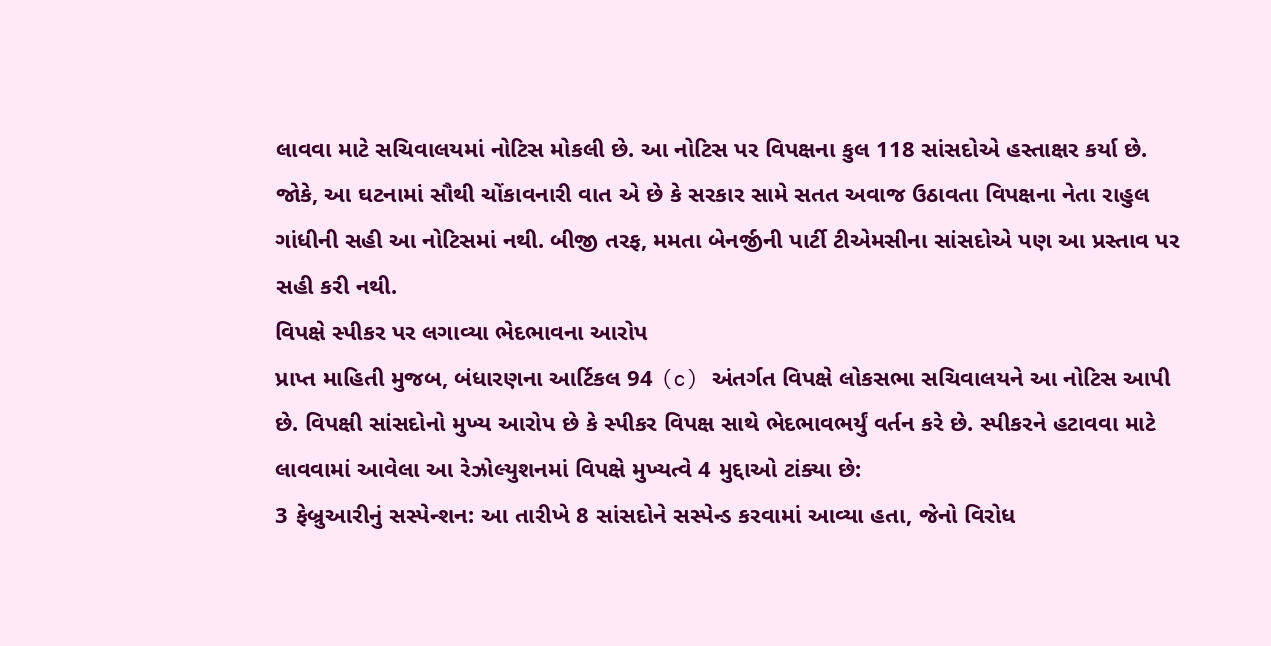લાવવા માટે સચિવાલયમાં નોટિસ મોકલી છે. આ નોટિસ પર વિપક્ષના કુલ 118 સાંસદોએ હસ્તાક્ષર કર્યા છે. જોકે, આ ઘટનામાં સૌથી ચોંકાવનારી વાત એ છે કે સરકાર સામે સતત અવાજ ઉઠાવતા વિપક્ષના નેતા રાહુલ ગાંધીની સહી આ નોટિસમાં નથી. બીજી તરફ, મમતા બેનર્જીની પાર્ટી ટીએમસીના સાંસદોએ પણ આ પ્રસ્તાવ પર સહી કરી નથી.
વિપક્ષે સ્પીકર પર લગાવ્યા ભેદભાવના આરોપ
પ્રાપ્ત માહિતી મુજબ, બંધારણના આર્ટિકલ 94 (c) અંતર્ગત વિપક્ષે લોકસભા સચિવાલયને આ નોટિસ આપી છે. વિપક્ષી સાંસદોનો મુખ્ય આરોપ છે કે સ્પીકર વિપક્ષ સાથે ભેદભાવભર્યું વર્તન કરે છે. સ્પીકરને હટાવવા માટે લાવવામાં આવેલા આ રેઝોલ્યુશનમાં વિપક્ષે મુખ્યત્વે 4 મુદ્દાઓ ટાંક્યા છે:
3 ફેબ્રુઆરીનું સસ્પેન્શન: આ તારીખે 8 સાંસદોને સસ્પેન્ડ કરવામાં આવ્યા હતા, જેનો વિરોધ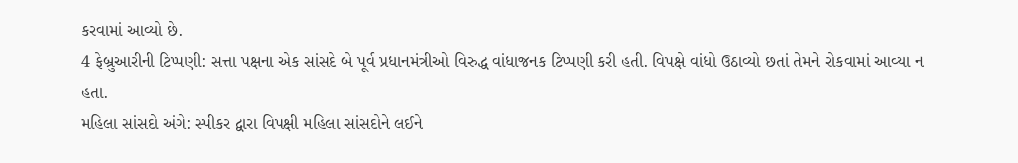કરવામાં આવ્યો છે.
4 ફેબ્રુઆરીની ટિપ્પણી: સત્તા પક્ષના એક સાંસદે બે પૂર્વ પ્રધાનમંત્રીઓ વિરુદ્ધ વાંધાજનક ટિપ્પણી કરી હતી. વિપક્ષે વાંધો ઉઠાવ્યો છતાં તેમને રોકવામાં આવ્યા ન હતા.
મહિલા સાંસદો અંગે: સ્પીકર દ્વારા વિપક્ષી મહિલા સાંસદોને લઈને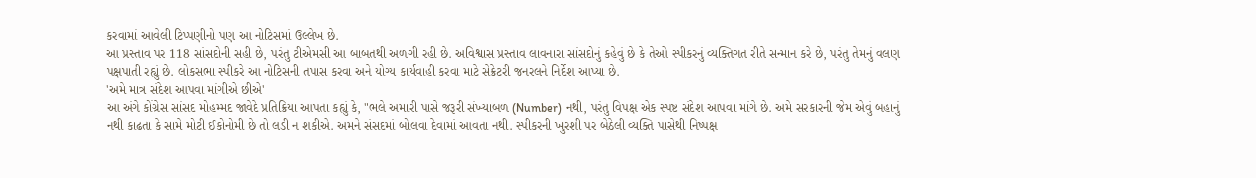કરવામાં આવેલી ટિપ્પણીનો પણ આ નોટિસમાં ઉલ્લેખ છે.
આ પ્રસ્તાવ પર 118 સાંસદોની સહી છે, પરંતુ ટીએમસી આ બાબતથી અળગી રહી છે. અવિશ્વાસ પ્રસ્તાવ લાવનારા સાંસદોનું કહેવું છે કે તેઓ સ્પીકરનું વ્યક્તિગત રીતે સન્માન કરે છે, પરંતુ તેમનું વલણ પક્ષપાતી રહ્યું છે. લોકસભા સ્પીકરે આ નોટિસની તપાસ કરવા અને યોગ્ય કાર્યવાહી કરવા માટે સેક્રેટરી જનરલને નિર્દેશ આપ્યા છે.
'અમે માત્ર સંદેશ આપવા માંગીએ છીએ'
આ અંગે કોંગ્રેસ સાંસદ મોહમ્મદ જાવેદે પ્રતિક્રિયા આપતા કહ્યું કે, "ભલે અમારી પાસે જરૂરી સંખ્યાબળ (Number) નથી, પરંતુ વિપક્ષ એક સ્પષ્ટ સંદેશ આપવા માંગે છે. અમે સરકારની જેમ એવું બહાનું નથી કાઢતા કે સામે મોટી ઈકોનોમી છે તો લડી ન શકીએ. અમને સંસદમાં બોલવા દેવામાં આવતા નથી. સ્પીકરની ખુરશી પર બેઠેલી વ્યક્તિ પાસેથી નિષ્પક્ષ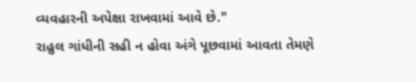વ્યવહારની અપેક્ષા રાખવામાં આવે છે."
રાહુલ ગાંધીની સહી ન હોવા અંગે પૂછવામાં આવતા તેમણે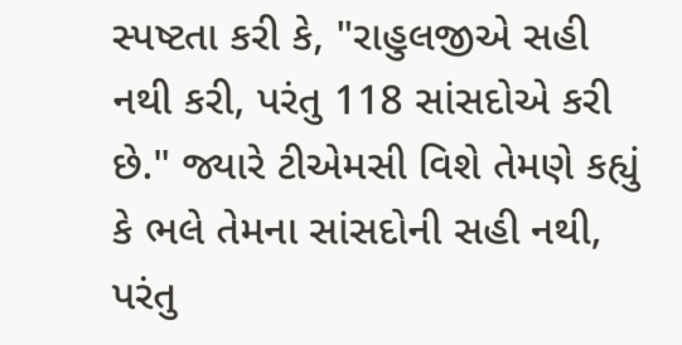સ્પષ્ટતા કરી કે, "રાહુલજીએ સહી નથી કરી, પરંતુ 118 સાંસદોએ કરી છે." જ્યારે ટીએમસી વિશે તેમણે કહ્યું કે ભલે તેમના સાંસદોની સહી નથી, પરંતુ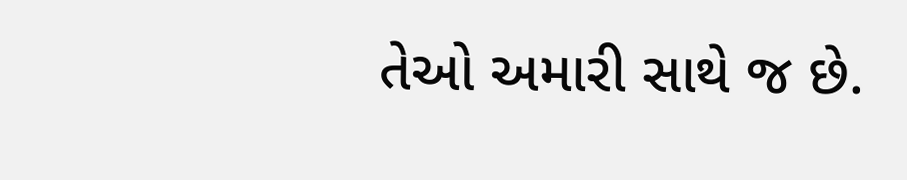તેઓ અમારી સાથે જ છે.